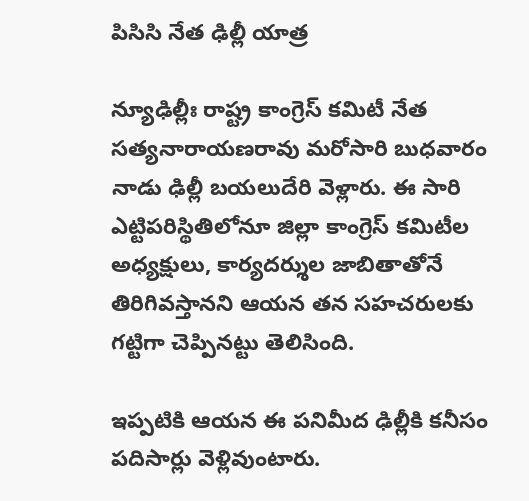పిసిసి నేత ఢిల్లీ యాత్ర

న్యూఢిల్లీః రాష్ట్ర కాంగ్రెస్‌ కమిటీ నేత సత్యనారాయణరావు మరోసారి బుధవారం నాడు ఢిల్లీ బయలుదేరి వెళ్లారు. ఈ సారి ఎట్టిపరిస్థితిలోనూ జిల్లా కాంగ్రెస్‌ కమిటీల అధ్యక్షులు, కార్యదర్శుల జాబితాతోనే తిరిగివస్తానని ఆయన తన సహచరులకు గట్టిగా చెప్పినట్టు తెలిసింది.

ఇప్పటికి ఆయన ఈ పనిమీద ఢిల్లీకి కనీసం పదిసార్లు వెళ్లివుంటారు.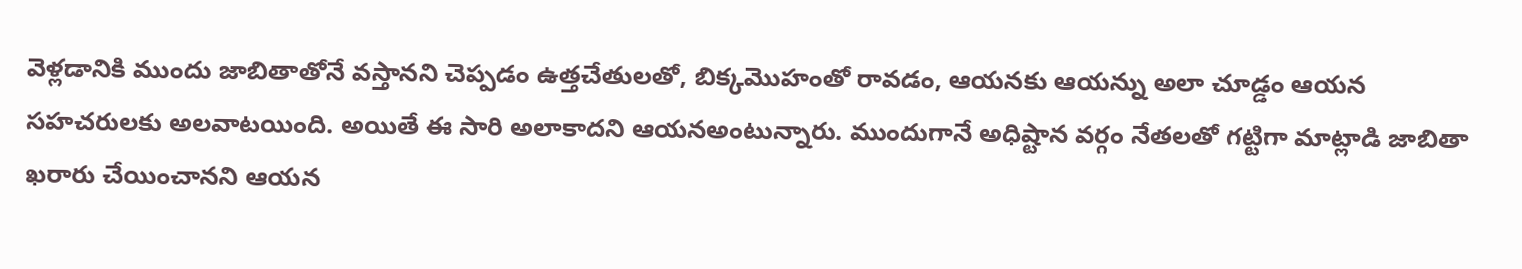వెళ్లడానికి ముందు జాబితాతోనే వస్తానని చెప్పడం ఉత్తచేతులతో, బిక్కమొహంతో రావడం, ఆయనకు ఆయన్ను అలా చూడ్డం ఆయన సహచరులకు అలవాటయింది. అయితే ఈ సారి అలాకాదని ఆయనఅంటున్నారు. ముందుగానే అధిష్టాన వర్గం నేతలతో గట్టిగా మాట్లాడి జాబితా ఖరారు చేయించానని ఆయన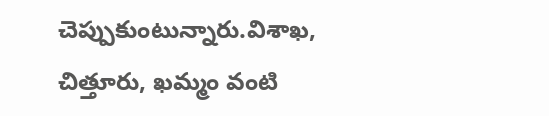చెప్పుకుంటున్నారు.విశాఖ, చిత్తూరు, ఖమ్మం వంటి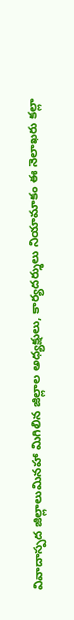వివాదాస్పద జిల్లాలుమినహా మిగిలిన జిల్లాల అధ్యక్షులు, కార్యదర్శులు నియామాకం ఈ నెలాఖరు కల్లా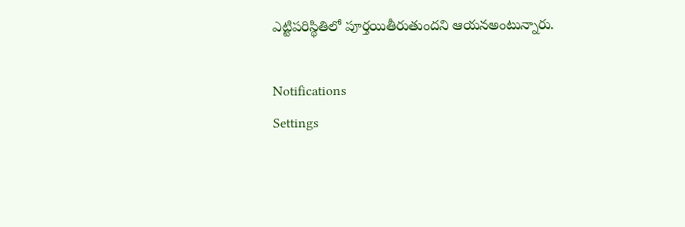ఎట్టిపరిస్థితిలో పూర్తయితీరుతుందని ఆయనఅంటున్నారు.

Notifications
Settings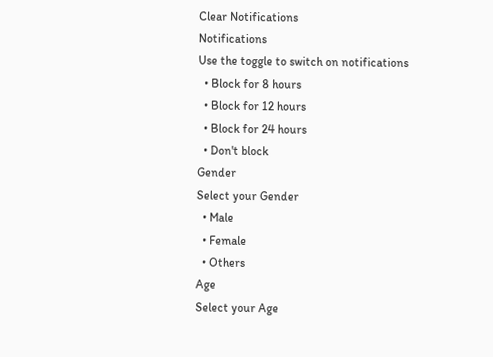Clear Notifications
Notifications
Use the toggle to switch on notifications
  • Block for 8 hours
  • Block for 12 hours
  • Block for 24 hours
  • Don't block
Gender
Select your Gender
  • Male
  • Female
  • Others
Age
Select your Age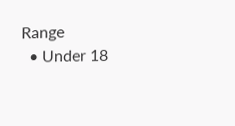Range
  • Under 18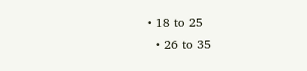• 18 to 25
  • 26 to 35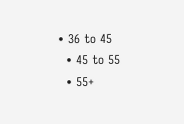• 36 to 45
  • 45 to 55
  • 55+